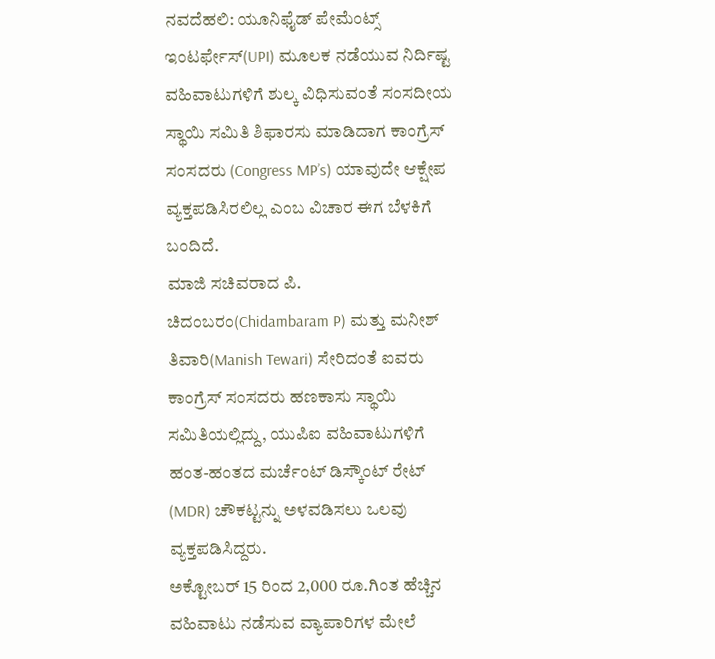ನವದೆಹಲಿ: ಯೂನಿಫೈಡ್ ಪೇಮೆಂಟ್ಸ್ ಇಂಟರ್ಫೇಸ್(UPI) ಮೂಲಕ ನಡೆಯುವ ನಿರ್ದಿಷ್ಟ ವಹಿವಾಟುಗಳಿಗೆ ಶುಲ್ಕ ವಿಧಿಸುವಂತೆ ಸಂಸದೀಯ ಸ್ಥಾಯಿ ಸಮಿತಿ ಶಿಫಾರಸು ಮಾಡಿದಾಗ ಕಾಂಗ್ರೆಸ್ ಸಂಸದರು (Congress MP’s) ಯಾವುದೇ ಆಕ್ಷೇಪ ವ್ಯಕ್ತಪಡಿಸಿರಲಿಲ್ಲ ಎಂಬ ವಿಚಾರ ಈಗ ಬೆಳಕಿಗೆ ಬಂದಿದೆ.
ಮಾಜಿ ಸಚಿವರಾದ ಪಿ. ಚಿದಂಬರಂ(Chidambaram P) ಮತ್ತು ಮನೀಶ್ ತಿವಾರಿ(Manish Tewari) ಸೇರಿದಂತೆ ಐವರು ಕಾಂಗ್ರೆಸ್ ಸಂಸದರು ಹಣಕಾಸು ಸ್ಥಾಯಿ ಸಮಿತಿಯಲ್ಲಿದ್ದು, ಯುಪಿಐ ವಹಿವಾಟುಗಳಿಗೆ ಹಂತ-ಹಂತದ ಮರ್ಚೆಂಟ್ ಡಿಸ್ಕೌಂಟ್ ರೇಟ್ (MDR) ಚೌಕಟ್ಟನ್ನು ಅಳವಡಿಸಲು ಒಲವು ವ್ಯಕ್ತಪಡಿಸಿದ್ದರು.
ಅಕ್ಟೋಬರ್ 15 ರಿಂದ 2,000 ರೂ.ಗಿಂತ ಹೆಚ್ಚಿನ ವಹಿವಾಟು ನಡೆಸುವ ವ್ಯಾಪಾರಿಗಳ ಮೇಲೆ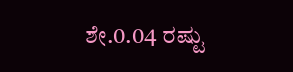ಶೇ.0.04 ರಷ್ಟು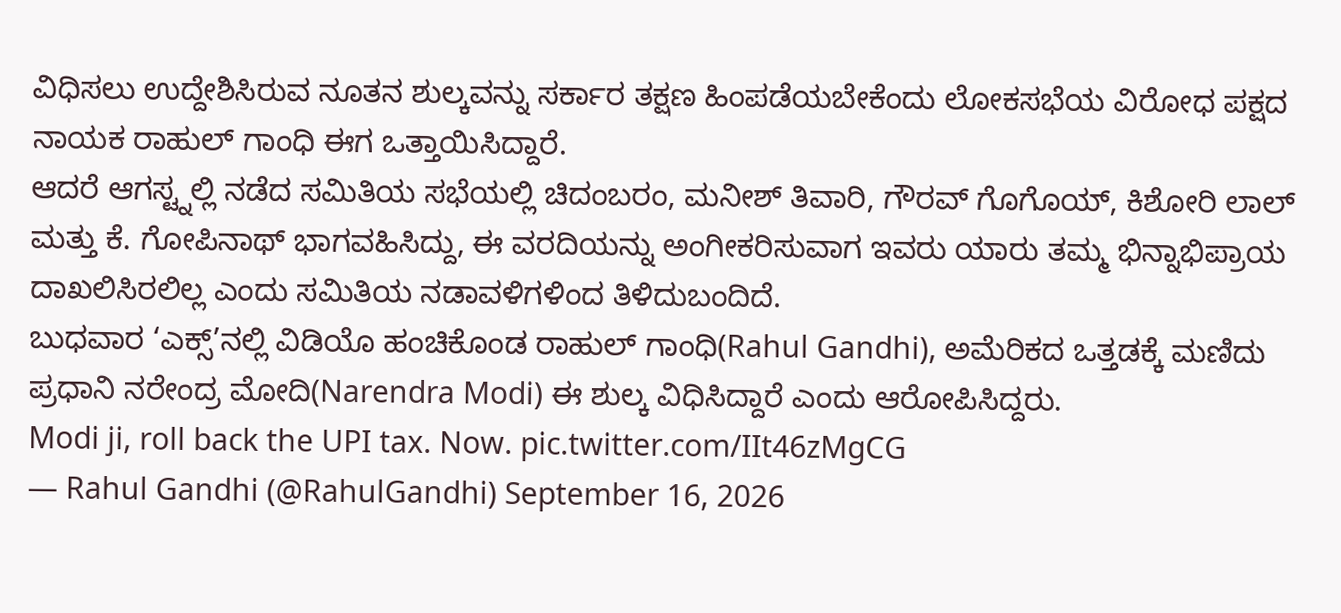ವಿಧಿಸಲು ಉದ್ದೇಶಿಸಿರುವ ನೂತನ ಶುಲ್ಕವನ್ನು ಸರ್ಕಾರ ತಕ್ಷಣ ಹಿಂಪಡೆಯಬೇಕೆಂದು ಲೋಕಸಭೆಯ ವಿರೋಧ ಪಕ್ಷದ ನಾಯಕ ರಾಹುಲ್ ಗಾಂಧಿ ಈಗ ಒತ್ತಾಯಿಸಿದ್ದಾರೆ.
ಆದರೆ ಆಗಸ್ಟ್ನಲ್ಲಿ ನಡೆದ ಸಮಿತಿಯ ಸಭೆಯಲ್ಲಿ ಚಿದಂಬರಂ, ಮನೀಶ್ ತಿವಾರಿ, ಗೌರವ್ ಗೊಗೊಯ್, ಕಿಶೋರಿ ಲಾಲ್ ಮತ್ತು ಕೆ. ಗೋಪಿನಾಥ್ ಭಾಗವಹಿಸಿದ್ದು, ಈ ವರದಿಯನ್ನು ಅಂಗೀಕರಿಸುವಾಗ ಇವರು ಯಾರು ತಮ್ಮ ಭಿನ್ನಾಭಿಪ್ರಾಯ ದಾಖಲಿಸಿರಲಿಲ್ಲ ಎಂದು ಸಮಿತಿಯ ನಡಾವಳಿಗಳಿಂದ ತಿಳಿದುಬಂದಿದೆ.
ಬುಧವಾರ ‘ಎಕ್ಸ್’ನಲ್ಲಿ ವಿಡಿಯೊ ಹಂಚಿಕೊಂಡ ರಾಹುಲ್ ಗಾಂಧಿ(Rahul Gandhi), ಅಮೆರಿಕದ ಒತ್ತಡಕ್ಕೆ ಮಣಿದು ಪ್ರಧಾನಿ ನರೇಂದ್ರ ಮೋದಿ(Narendra Modi) ಈ ಶುಲ್ಕ ವಿಧಿಸಿದ್ದಾರೆ ಎಂದು ಆರೋಪಿಸಿದ್ದರು.
Modi ji, roll back the UPI tax. Now. pic.twitter.com/IIt46zMgCG
— Rahul Gandhi (@RahulGandhi) September 16, 2026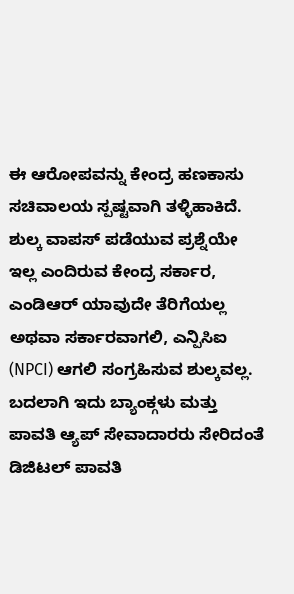ಈ ಆರೋಪವನ್ನು ಕೇಂದ್ರ ಹಣಕಾಸು ಸಚಿವಾಲಯ ಸ್ಪಷ್ಟವಾಗಿ ತಳ್ಳಿಹಾಕಿದೆ. ಶುಲ್ಕ ವಾಪಸ್ ಪಡೆಯುವ ಪ್ರಶ್ನೆಯೇ ಇಲ್ಲ ಎಂದಿರುವ ಕೇಂದ್ರ ಸರ್ಕಾರ, ಎಂಡಿಆರ್ ಯಾವುದೇ ತೆರಿಗೆಯಲ್ಲ ಅಥವಾ ಸರ್ಕಾರವಾಗಲಿ, ಎನ್ಪಿಸಿಐ (NPCI) ಆಗಲಿ ಸಂಗ್ರಹಿಸುವ ಶುಲ್ಕವಲ್ಲ. ಬದಲಾಗಿ ಇದು ಬ್ಯಾಂಕ್ಗಳು ಮತ್ತು ಪಾವತಿ ಆ್ಯಪ್ ಸೇವಾದಾರರು ಸೇರಿದಂತೆ ಡಿಜಿಟಲ್ ಪಾವತಿ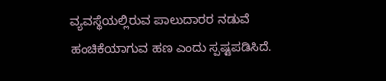ವ್ಯವಸ್ಥೆಯಲ್ಲಿರುವ ಪಾಲುದಾರರ ನಡುವೆ ಹಂಚಿಕೆಯಾಗುವ ಹಣ ಎಂದು ಸ್ಪಷ್ಟಪಡಿಸಿದೆ.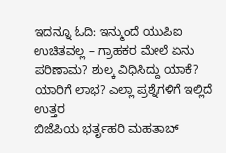ಇದನ್ನೂ ಓದಿ: ಇನ್ಮುಂದೆ ಯುಪಿಐ ಉಚಿತವಲ್ಲ – ಗ್ರಾಹಕರ ಮೇಲೆ ಏನು ಪರಿಣಾಮ? ಶುಲ್ಕ ವಿಧಿಸಿದ್ದು ಯಾಕೆ? ಯಾರಿಗೆ ಲಾಭ? ಎಲ್ಲಾ ಪ್ರಶ್ನೆಗಳಿಗೆ ಇಲ್ಲಿದೆ ಉತ್ತರ
ಬಿಜೆಪಿಯ ಭರ್ತೃಹರಿ ಮಹತಾಬ್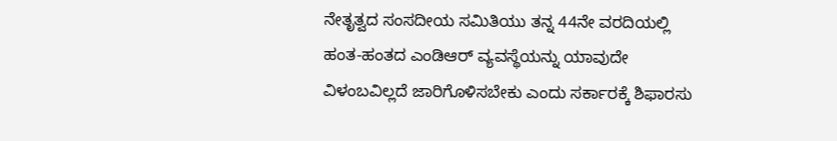ನೇತೃತ್ವದ ಸಂಸದೀಯ ಸಮಿತಿಯು ತನ್ನ 44ನೇ ವರದಿಯಲ್ಲಿ ಹಂತ-ಹಂತದ ಎಂಡಿಆರ್ ವ್ಯವಸ್ಥೆಯನ್ನು ಯಾವುದೇ ವಿಳಂಬವಿಲ್ಲದೆ ಜಾರಿಗೊಳಿಸಬೇಕು ಎಂದು ಸರ್ಕಾರಕ್ಕೆ ಶಿಫಾರಸು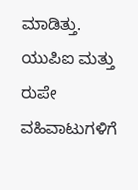ಮಾಡಿತ್ತು.
ಯುಪಿಐ ಮತ್ತು ರುಪೇ ವಹಿವಾಟುಗಳಿಗೆ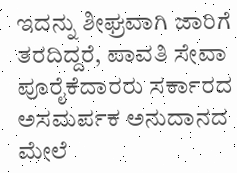ಇದನ್ನು ಶೀಘ್ರವಾಗಿ ಜಾರಿಗೆ ತರದಿದ್ದರೆ, ಪಾವತಿ ಸೇವಾ ಪೂರೈಕೆದಾರರು ಸರ್ಕಾರದ ಅಸಮರ್ಪಕ ಅನುದಾನದ ಮೇಲೆ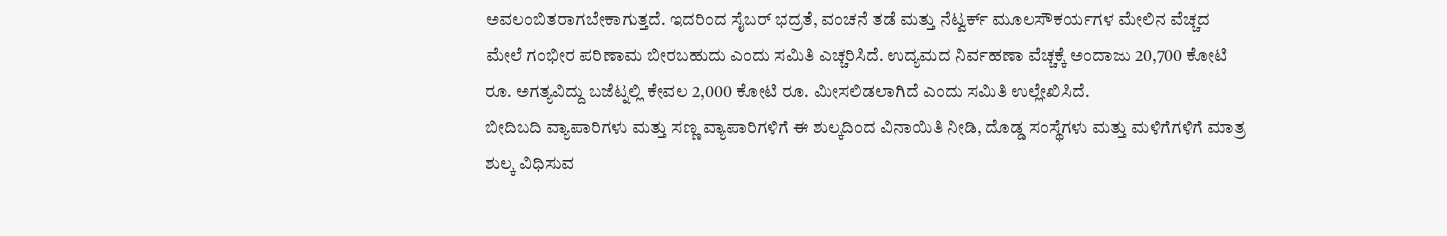ಅವಲಂಬಿತರಾಗಬೇಕಾಗುತ್ತದೆ. ಇದರಿಂದ ಸೈಬರ್ ಭದ್ರತೆ, ವಂಚನೆ ತಡೆ ಮತ್ತು ನೆಟ್ವರ್ಕ್ ಮೂಲಸೌಕರ್ಯಗಳ ಮೇಲಿನ ವೆಚ್ಚದ ಮೇಲೆ ಗಂಭೀರ ಪರಿಣಾಮ ಬೀರಬಹುದು ಎಂದು ಸಮಿತಿ ಎಚ್ಚರಿಸಿದೆ. ಉದ್ಯಮದ ನಿರ್ವಹಣಾ ವೆಚ್ಚಕ್ಕೆ ಅಂದಾಜು 20,700 ಕೋಟಿ ರೂ. ಅಗತ್ಯವಿದ್ದು ಬಜೆಟ್ನಲ್ಲಿ ಕೇವಲ 2,000 ಕೋಟಿ ರೂ. ಮೀಸಲಿಡಲಾಗಿದೆ ಎಂದು ಸಮಿತಿ ಉಲ್ಲೇಖಿಸಿದೆ.
ಬೀದಿಬದಿ ವ್ಯಾಪಾರಿಗಳು ಮತ್ತು ಸಣ್ಣ ವ್ಯಾಪಾರಿಗಳಿಗೆ ಈ ಶುಲ್ಕದಿಂದ ವಿನಾಯಿತಿ ನೀಡಿ, ದೊಡ್ಡ ಸಂಸ್ಥೆಗಳು ಮತ್ತು ಮಳಿಗೆಗಳಿಗೆ ಮಾತ್ರ ಶುಲ್ಕ ವಿಧಿಸುವ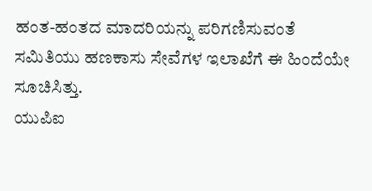ಹಂತ-ಹಂತದ ಮಾದರಿಯನ್ನು ಪರಿಗಣಿಸುವಂತೆ ಸಮಿತಿಯು ಹಣಕಾಸು ಸೇವೆಗಳ ಇಲಾಖೆಗೆ ಈ ಹಿಂದೆಯೇ ಸೂಚಿಸಿತ್ತು.
ಯುಪಿಐ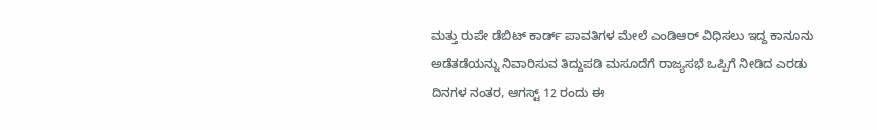ಮತ್ತು ರುಪೇ ಡೆಬಿಟ್ ಕಾರ್ಡ್ ಪಾವತಿಗಳ ಮೇಲೆ ಎಂಡಿಆರ್ ವಿಧಿಸಲು ಇದ್ದ ಕಾನೂನು ಅಡೆತಡೆಯನ್ನು ನಿವಾರಿಸುವ ತಿದ್ದುಪಡಿ ಮಸೂದೆಗೆ ರಾಜ್ಯಸಭೆ ಒಪ್ಪಿಗೆ ನೀಡಿದ ಎರಡು ದಿನಗಳ ನಂತರ, ಆಗಸ್ಟ್ 12 ರಂದು ಈ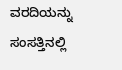ವರದಿಯನ್ನು ಸಂಸತ್ತಿನಲ್ಲಿ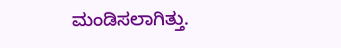ಮಂಡಿಸಲಾಗಿತ್ತು.